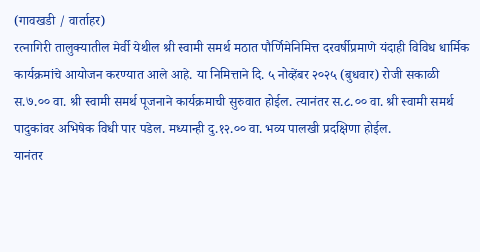(गावखडी / वार्ताहर)
रत्नागिरी तालुक्यातील मेर्वी येथील श्री स्वामी समर्थ मठात पौर्णिमेनिमित्त दरवर्षीप्रमाणे यंदाही विविध धार्मिक कार्यक्रमांचे आयोजन करण्यात आले आहे. या निमित्ताने दि. ५ नोव्हेंबर २०२५ (बुधवार) रोजी सकाळी स.७.०० वा. श्री स्वामी समर्थ पूजनाने कार्यक्रमाची सुरुवात होईल. त्यानंतर स.८.०० वा. श्री स्वामी समर्थ पादुकांवर अभिषेक विधी पार पडेल. मध्यान्ही दु.१२.०० वा. भव्य पालखी प्रदक्षिणा होईल.
यानंतर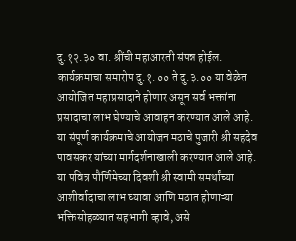दु.१२.३० वा. श्रींची महाआरती संपन्न होईल. कार्यक्रमाचा समारोप दु.१.०० ते दु.३.०० या वेळेत आयोजित महाप्रसादाने होणार असून सर्व भक्तांना प्रसादाचा लाभ घेण्याचे आवाहन करण्यात आले आहे.
या संपूर्ण कार्यक्रमाचे आयोजन मठाचे पुजारी श्री सहदेव पावसकर यांच्या मार्गदर्शनाखाली करण्यात आले आहे. या पवित्र पौर्णिमेच्या दिवशी श्री स्वामी समर्थांच्या आशीर्वादाचा लाभ घ्यावा आणि मठात होणाऱ्या भक्तिसोहळ्यात सहभागी व्हावे, असे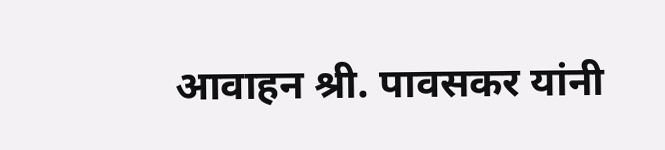आवाहन श्री. पावसकर यांनी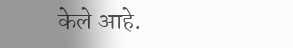केले आहे.